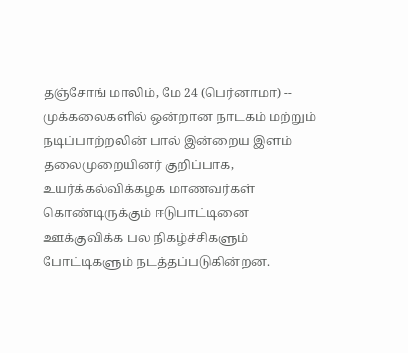தஞ்சோங் மாலிம், மே 24 (பெர்னாமா) -- முக்கலைகளில் ஒன்றான நாடகம் மற்றும் நடிப்பாற்றலின் பால் இன்றைய இளம் தலைமுறையினர் குறிப்பாக, உயர்க்கல்விக்கழக மாணவர்கள் கொண்டிருக்கும் ஈடுபாட்டினை ஊக்குவிக்க பல நிகழ்ச்சிகளும் போட்டிகளும் நடத்தப்படுகின்றன.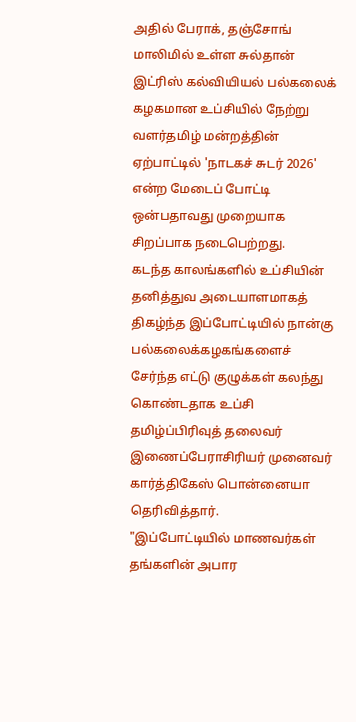அதில் பேராக், தஞ்சோங் மாலிமில் உள்ள சுல்தான் இட்ரிஸ் கல்வியியல் பல்கலைக் கழகமான உப்சியில் நேற்று வளர்தமிழ் மன்றத்தின் ஏற்பாட்டில் 'நாடகச் சுடர் 2026' என்ற மேடைப் போட்டி ஒன்பதாவது முறையாக சிறப்பாக நடைபெற்றது.
கடந்த காலங்களில் உப்சியின் தனித்துவ அடையாளமாகத் திகழ்ந்த இப்போட்டியில் நான்கு பல்கலைக்கழகங்களைச் சேர்ந்த எட்டு குழுக்கள் கலந்து கொண்டதாக உப்சி தமிழ்ப்பிரிவுத் தலைவர் இணைப்பேராசிரியர் முனைவர் கார்த்திகேஸ் பொன்னையா தெரிவித்தார்.
"இப்போட்டியில் மாணவர்கள் தங்களின் அபார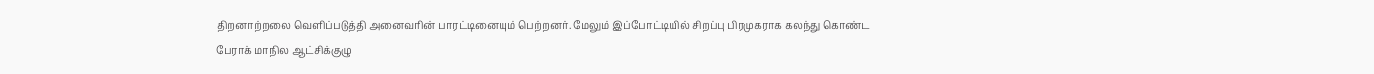திறனாற்றலை வெளிப்படுத்தி அனைவரின் பாரட்டினையும் பெற்றனர். மேலும் இப்போட்டியில் சிறப்பு பிரமுகராக கலந்து கொண்ட பேராக் மாநில ஆட்சிக்குழு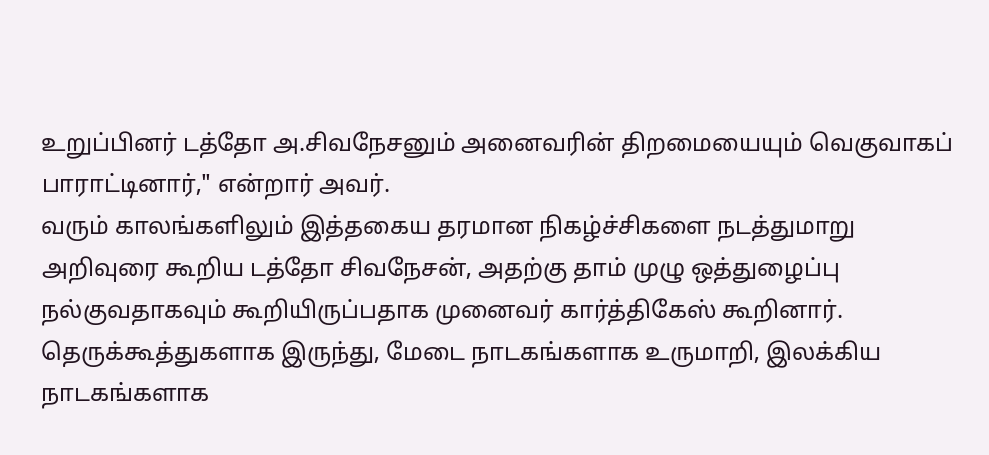உறுப்பினர் டத்தோ அ.சிவநேசனும் அனைவரின் திறமையையும் வெகுவாகப் பாராட்டினார்," என்றார் அவர்.
வரும் காலங்களிலும் இத்தகைய தரமான நிகழ்ச்சிகளை நடத்துமாறு அறிவுரை கூறிய டத்தோ சிவநேசன், அதற்கு தாம் முழு ஒத்துழைப்பு நல்குவதாகவும் கூறியிருப்பதாக முனைவர் கார்த்திகேஸ் கூறினார்.
தெருக்கூத்துகளாக இருந்து, மேடை நாடகங்களாக உருமாறி, இலக்கிய நாடகங்களாக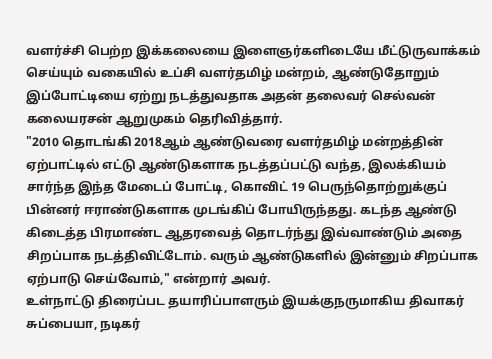வளர்ச்சி பெற்ற இக்கலையை இளைஞர்களிடையே மீட்டுருவாக்கம் செய்யும் வகையில் உப்சி வளர்தமிழ் மன்றம், ஆண்டுதோறும் இப்போட்டியை ஏற்று நடத்துவதாக அதன் தலைவர் செல்வன் கலையரசன் ஆறுமுகம் தெரிவித்தார்.
"2010 தொடங்கி 2018ஆம் ஆண்டுவரை வளர்தமிழ் மன்றத்தின் ஏற்பாட்டில் எட்டு ஆண்டுகளாக நடத்தப்பட்டு வந்த, இலக்கியம் சார்ந்த இந்த மேடைப் போட்டி, கொவிட் 19 பெருந்தொற்றுக்குப் பின்னர் ஈராண்டுகளாக முடங்கிப் போயிருந்தது. கடந்த ஆண்டு கிடைத்த பிரமாண்ட ஆதரவைத் தொடர்ந்து இவ்வாண்டும் அதை சிறப்பாக நடத்திவிட்டோம். வரும் ஆண்டுகளில் இன்னும் சிறப்பாக ஏற்பாடு செய்வோம்," என்றார் அவர்.
உள்நாட்டு திரைப்பட தயாரிப்பாளரும் இயக்குநருமாகிய திவாகர் சுப்பையா, நடிகர்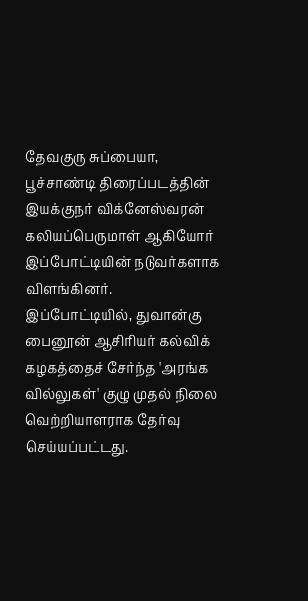தேவகுரு சுப்பையா, பூச்சாண்டி திரைப்படத்தின் இயக்குநர் விக்னேஸ்வரன் கலியப்பெருமாள் ஆகியோர் இப்போட்டியின் நடுவர்களாக விளங்கினர்.
இப்போட்டியில், துவான்கு பைனூன் ஆசிரியர் கல்விக் கழகத்தைச் சேர்ந்த 'அரங்க வில்லுகள்' குழு முதல் நிலை வெற்றியாளராக தேர்வு செய்யப்பட்டது.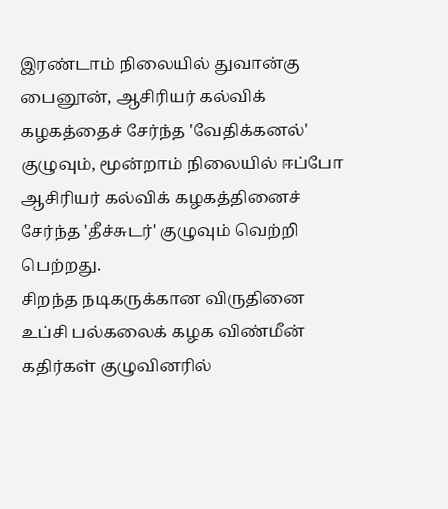இரண்டாம் நிலையில் துவான்கு பைனூன், ஆசிரியர் கல்விக் கழகத்தைச் சேர்ந்த 'வேதிக்கனல்' குழுவும், மூன்றாம் நிலையில் ஈப்போ ஆசிரியர் கல்விக் கழகத்தினைச் சேர்ந்த 'தீச்சுடர்' குழுவும் வெற்றி பெற்றது.
சிறந்த நடிகருக்கான விருதினை உப்சி பல்கலைக் கழக விண்மீன் கதிர்கள் குழுவினரில்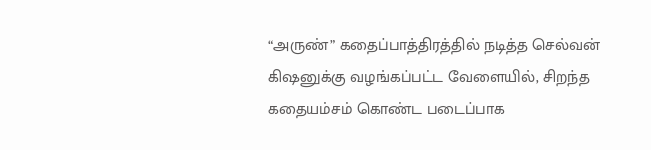“அருண்” கதைப்பாத்திரத்தில் நடித்த செல்வன் கிஷனுக்கு வழங்கப்பட்ட வேளையில், சிறந்த கதையம்சம் கொண்ட படைப்பாக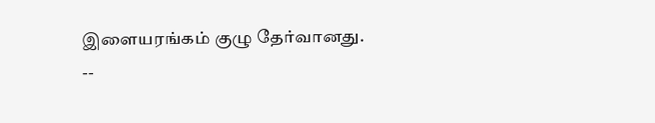இளையரங்கம் குழு தேர்வானது.
--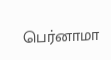பெர்னாமா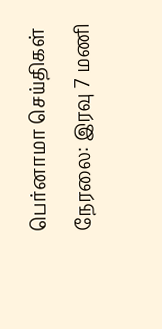பெர்னாமா செய்திகள் நேரலை: இரவு 7 மணி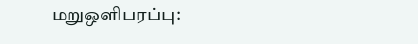மறுஒளிபரப்பு: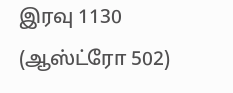இரவு 1130 (ஆஸ்ட்ரோ 502)